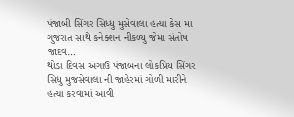પંજાબી સિંગર સિધ્ધુ મુસેવાલા હત્યા કેસ મા ગુજરાત સાથે કનેક્શન નીકળ્યુ જેમા સંતોષ જાદવ…
થોડા દિવસ અગાઉ પંજાબના લોકપ્રિય સિંગર સિધુ મુજસેવાલા ની જાહેરમાં ગોળી મારીને હત્યા કરવામાં આવી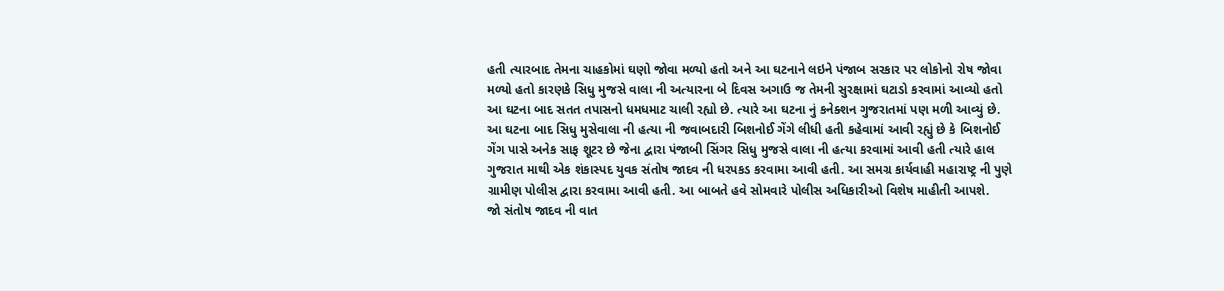હતી ત્યારબાદ તેમના ચાહકોમાં ઘણો જોવા મળ્યો હતો અને આ ઘટનાને લઇને પંજાબ સરકાર પર લોકોનો રોષ જોવા મળ્યો હતો કારણકે સિધુ મુજસે વાલા ની અત્યારના બે દિવસ અગાઉ જ તેમની સુરક્ષામાં ઘટાડો કરવામાં આવ્યો હતો આ ઘટના બાદ સતત તપાસનો ધમધમાટ ચાલી રહ્યો છે. ત્યારે આ ઘટના નું કનેક્શન ગુજરાતમાં પણ મળી આવ્યું છે.
આ ઘટના બાદ સિધુ મુસેવાલા ની હત્યા ની જવાબદારી બિશનોઈ ગેંગે લીધી હતી કહેવામાં આવી રહ્યું છે કે બિશનોઈ ગેંગ પાસે અનેક સાફ શૂટર છે જેના દ્વારા પંજાબી સિંગર સિધુ મુજસે વાલા ની હત્યા કરવામાં આવી હતી ત્યારે હાલ ગુજરાત માથી એક શંકાસ્પદ યુવક સંતોષ જાદવ ની ધરપકડ કરવામા આવી હતી. આ સમગ્ર કાર્યવાહી મહારાષ્ટ્ર ની પુણે ગ્રામીણ પોલીસ દ્વારા કરવામા આવી હતી. આ બાબતે હવે સોમવારે પોલીસ અધિકારીઓ વિશેષ માહીતી આપશે.
જો સંતોષ જાદવ ની વાત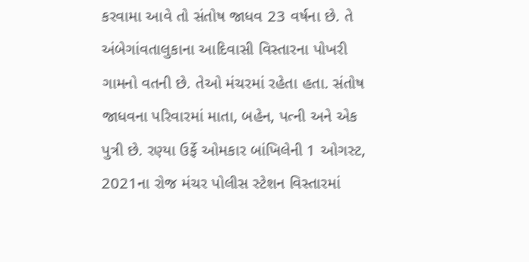કરવામા આવે તો સંતોષ જાધવ 23 વર્ષના છે. તે અંબેગાંવતાલુકાના આદિવાસી વિસ્તારના પોખરી ગામનો વતની છે. તેઓ મંચરમાં રહેતા હતા. સંતોષ જાધવના પરિવારમાં માતા, બહેન, પત્ની અને એક પુત્રી છે. રણ્યા ઉર્ફે ઓમકાર બાંખિલેની 1 ઓગસ્ટ, 2021ના રોજ મંચર પોલીસ સ્ટેશન વિસ્તારમાં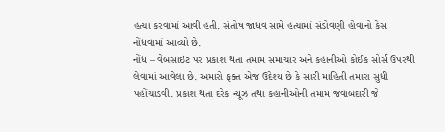હત્યા કરવામાં આવી હતી. સંતોષ જાધવ સામે હત્યામાં સંડોવણી હોવાનો કેસ નોંધવામાં આવ્યો છે.
નોંધ – વેબસાઇટ પર પ્રકાશ થતા તમામ સમાચાર અને કહાનીઓ કોઈક સોર્સ ઉપરથી લેવામાં આવેલા છે. અમારો ફક્ત એજ ઉદેશ્ય છે કે સારી માહિતી તમારા સુધી પહોંચાડવી. પ્રકાશ થતા દરેક ન્યૂઝ તથા કહાનીઓની તમામ જવાબદારી જે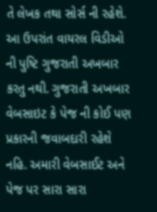તે લેખક તથા સોર્સ ની રહેશે. આ ઉપરાંત વાયરલ વિડીઓ ની પુષ્ટિ ગુજરાતી અખબાર કરતુ નથી. ગુજરાતી અખબાર વેબસાઇટ કે પેજ ની કોઈ પણ પ્રકારની જવાબદારી રહેશે નહિ. અમારી વેબસાઈટ અને પેજ પર સારા સારા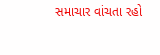સમાચાર વાંચતા રહો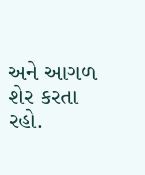અને આગળ શેર કરતા રહો.